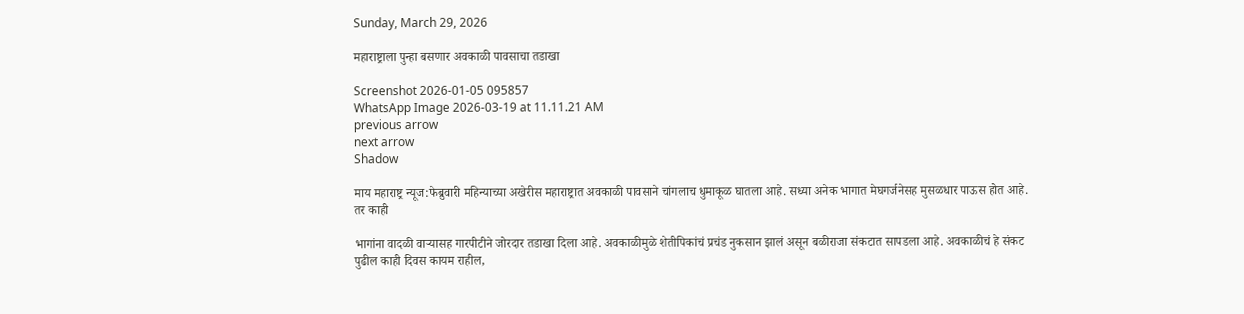Sunday, March 29, 2026

महाराष्ट्राला पुन्हा बसणार अवकाळी पावसाचा तडाखा

Screenshot 2026-01-05 095857
WhatsApp Image 2026-03-19 at 11.11.21 AM
previous arrow
next arrow
Shadow

माय महाराष्ट्र न्यूज:फेब्रुवारी महिन्याच्या अखेरीस महाराष्ट्रात अवकाळी पावसाने चांगलाच धुमाकूळ घातला आहे. सध्या अनेक भागात मेघगर्जनेसह मुसळधार पाऊस होत आहे. तर काही

भागांना वादळी वाऱ्यासह गारपीटीने जोरदार तडाखा दिला आहे. अवकाळीमुळे शेतीपिकांचं प्रचंड नुकसान झालं असून बळीराजा संकटात सापडला आहे. अवकाळीचं हे संकट पुढील काही दिवस कायम राहील,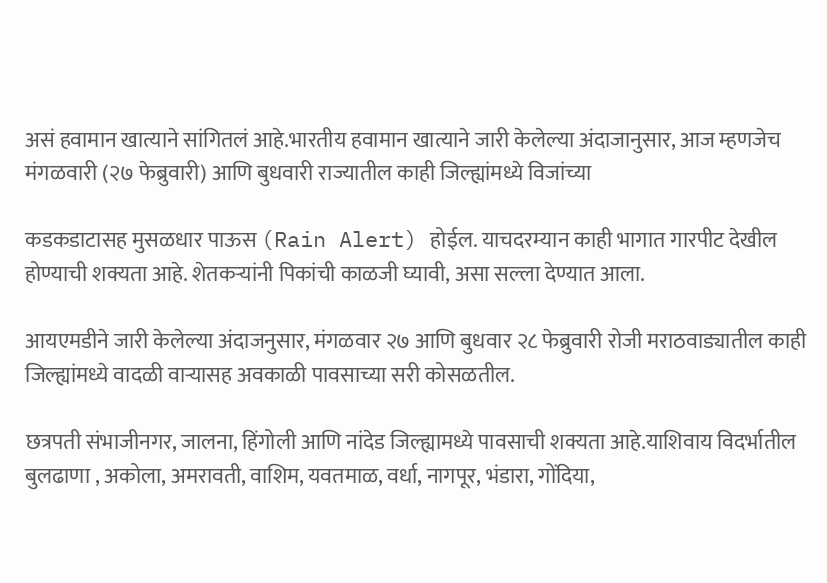असं हवामान खात्याने सांगितलं आहे.भारतीय हवामान खात्याने जारी केलेल्या अंदाजानुसार, आज म्हणजेच मंगळवारी (२७ फेब्रुवारी) आणि बुधवारी राज्यातील काही जिल्ह्यांमध्ये विजांच्या

कडकडाटासह मुसळधार पाऊस (Rain Alert) होईल. याचदरम्यान काही भागात गारपीट देखील होण्याची शक्यता आहे. शेतकऱ्यांनी पिकांची काळजी घ्यावी, असा सल्ला देण्यात आला.

आयएमडीने जारी केलेल्या अंदाजनुसार, मंगळवार २७ आणि बुधवार २८ फेब्रुवारी रोजी मराठवाड्यातील काही जिल्ह्यांमध्ये वादळी वाऱ्यासह अवकाळी पावसाच्या सरी कोसळतील.

छत्रपती संभाजीनगर, जालना, हिंगोली आणि नांदेड जिल्ह्यामध्ये पावसाची शक्यता आहे.याशिवाय विदर्भातील बुलढाणा , अकोला, अमरावती, वाशिम, यवतमाळ, वर्धा, नागपूर, भंडारा, गोंदिया,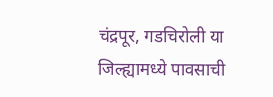चंद्रपूर, गडचिरोली या जिल्ह्यामध्ये पावसाची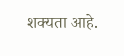शक्यता आहे.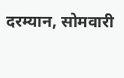दरम्यान, सोमवारी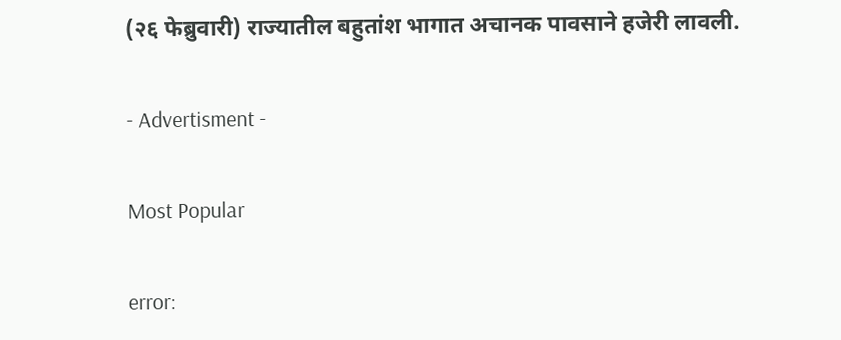(२६ फेब्रुवारी) राज्यातील बहुतांश भागात अचानक पावसाने हजेरी लावली.

- Advertisment -

Most Popular

error: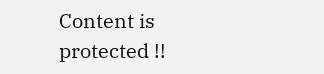Content is protected !!